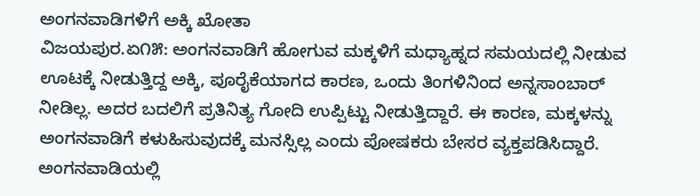ಅಂಗನವಾಡಿಗಳಿಗೆ ಅಕ್ಕಿ ಖೋತಾ
ವಿಜಯಪುರ.ಏ೧೫: ಅಂಗನವಾಡಿಗೆ ಹೋಗುವ ಮಕ್ಕಳಿಗೆ ಮಧ್ಯಾಹ್ನದ ಸಮಯದಲ್ಲಿ ನೀಡುವ ಊಟಕ್ಕೆ ನೀಡುತ್ತಿದ್ದ ಅಕ್ಕಿ, ಪೂರೈಕೆಯಾಗದ ಕಾರಣ, ಒಂದು ತಿಂಗಳಿನಿಂದ ಅನ್ನಸಾಂಬಾರ್ ನೀಡಿಲ್ಲ. ಅದರ ಬದಲಿಗೆ ಪ್ರತಿನಿತ್ಯ ಗೋದಿ ಉಪ್ಪಿಟ್ಟು ನೀಡುತ್ತಿದ್ದಾರೆ. ಈ ಕಾರಣ, ಮಕ್ಕಳನ್ನು ಅಂಗನವಾಡಿಗೆ ಕಳುಹಿಸುವುದಕ್ಕೆ ಮನಸ್ಸಿಲ್ಲ ಎಂದು ಪೋಷಕರು ಬೇಸರ ವ್ಯಕ್ತಪಡಿಸಿದ್ದಾರೆ.
ಅಂಗನವಾಡಿಯಲ್ಲಿ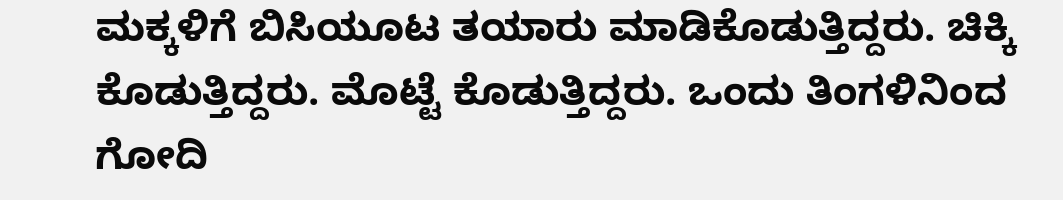ಮಕ್ಕಳಿಗೆ ಬಿಸಿಯೂಟ ತಯಾರು ಮಾಡಿಕೊಡುತ್ತಿದ್ದರು. ಚಿಕ್ಕಿ ಕೊಡುತ್ತಿದ್ದರು. ಮೊಟ್ಟೆ ಕೊಡುತ್ತಿದ್ದರು. ಒಂದು ತಿಂಗಳಿನಿಂದ ಗೋದಿ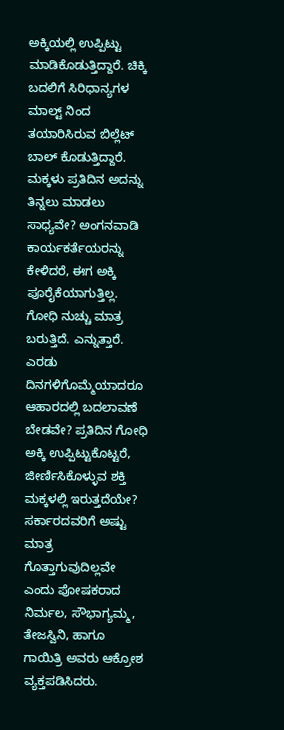ಅಕ್ಕಿಯಲ್ಲಿ ಉಪ್ಪಿಟ್ಟು ಮಾಡಿಕೊಡುತ್ತಿದ್ದಾರೆ. ಚಿಕ್ಕಿ ಬದಲಿಗೆ ಸಿರಿಧಾನ್ಯಗಳ ಮಾಲ್ಟ್ ನಿಂದ ತಯಾರಿಸಿರುವ ಬಿಲ್ಲೆಟ್ ಬಾಲ್ ಕೊಡುತ್ತಿದ್ದಾರೆ. ಮಕ್ಕಳು ಪ್ರತಿದಿನ ಅದನ್ನು ತಿನ್ನಲು ಮಾಡಲು ಸಾಧ್ಯವೇ? ಅಂಗನವಾಡಿ ಕಾರ್ಯಕರ್ತೆಯರನ್ನು ಕೇಳಿದರೆ, ಈಗ ಅಕ್ಕಿ ಪೂರೈಕೆಯಾಗುತ್ತಿಲ್ಲ. ಗೋಧಿ ನುಚ್ಚು ಮಾತ್ರ ಬರುತ್ತಿದೆ. ಎನ್ನುತ್ತಾರೆ. ಎರಡು ದಿನಗಳಿಗೊಮ್ಮೆಯಾದರೂ ಆಹಾರದಲ್ಲಿ ಬದಲಾವಣೆ ಬೇಡವೇ? ಪ್ರತಿದಿನ ಗೋಧಿ ಅಕ್ಕಿ ಉಪ್ಪಿಟ್ಟುಕೊಟ್ಟರೆ, ಜೀರ್ಣಿಸಿಕೊಳ್ಳುವ ಶಕ್ತಿ ಮಕ್ಕಳಲ್ಲಿ ಇರುತ್ತದೆಯೇ? ಸರ್ಕಾರದವರಿಗೆ ಅಷ್ಟು ಮಾತ್ರ ಗೊತ್ತಾಗುವುದಿಲ್ಲವೇ ಎಂದು ಪೋಷಕರಾದ ನಿರ್ಮಲ, ಸೌಭಾಗ್ಯಮ್ಮ, ತೇಜಸ್ವಿನಿ, ಹಾಗೂ ಗಾಯಿತ್ರಿ ಅವರು ಆಕ್ರೋಶ ವ್ಯಕ್ತಪಡಿಸಿದರು.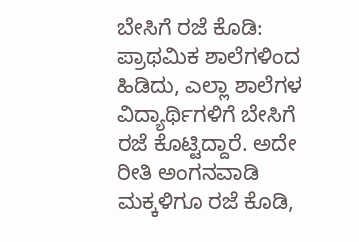ಬೇಸಿಗೆ ರಜೆ ಕೊಡಿ: ಪ್ರಾಥಮಿಕ ಶಾಲೆಗಳಿಂದ ಹಿಡಿದು, ಎಲ್ಲಾ ಶಾಲೆಗಳ ವಿದ್ಯಾರ್ಥಿಗಳಿಗೆ ಬೇಸಿಗೆ ರಜೆ ಕೊಟ್ಟಿದ್ದಾರೆ. ಅದೇ ರೀತಿ ಅಂಗನವಾಡಿ ಮಕ್ಕಳಿಗೂ ರಜೆ ಕೊಡಿ,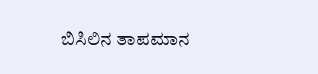ಬಿಸಿಲಿನ ತಾಪಮಾನ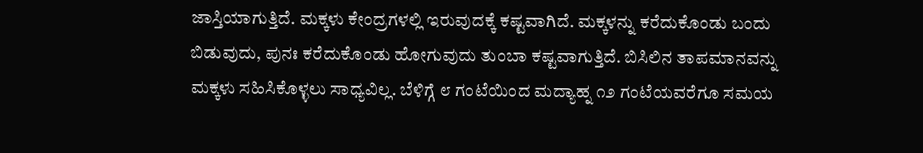ಜಾಸ್ತಿಯಾಗುತ್ತಿದೆ. ಮಕ್ಕಳು ಕೇಂದ್ರಗಳಲ್ಲಿ ಇರುವುದಕ್ಕೆ ಕಷ್ಟವಾಗಿದೆ. ಮಕ್ಕಳನ್ನು ಕರೆದುಕೊಂಡು ಬಂದು ಬಿಡುವುದು, ಪುನಃ ಕರೆದುಕೊಂಡು ಹೋಗುವುದು ತುಂಬಾ ಕಷ್ಟವಾಗುತ್ತಿದೆ. ಬಿಸಿಲಿನ ತಾಪಮಾನವನ್ನು ಮಕ್ಕಳು ಸಹಿಸಿಕೊಳ್ಳಲು ಸಾಧ್ಯವಿಲ್ಲ. ಬೆಳಿಗ್ಗೆ ೮ ಗಂಟೆಯಿಂದ ಮದ್ಯಾಹ್ನ ೧೨ ಗಂಟೆಯವರೆಗೂ ಸಮಯ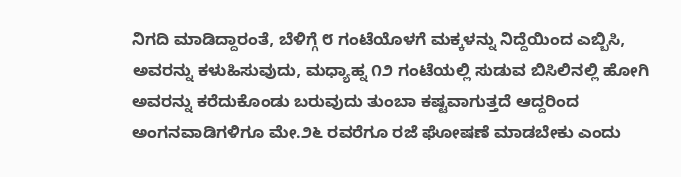ನಿಗದಿ ಮಾಡಿದ್ದಾರಂತೆ, ಬೆಳಿಗ್ಗೆ ೮ ಗಂಟೆಯೊಳಗೆ ಮಕ್ಕಳನ್ನು ನಿದ್ದೆಯಿಂದ ಎಬ್ಬಿಸಿ, ಅವರನ್ನು ಕಳುಹಿಸುವುದು, ಮಧ್ಯಾಹ್ನ ೧೨ ಗಂಟೆಯಲ್ಲಿ ಸುಡುವ ಬಿಸಿಲಿನಲ್ಲಿ ಹೋಗಿ ಅವರನ್ನು ಕರೆದುಕೊಂಡು ಬರುವುದು ತುಂಬಾ ಕಷ್ಟವಾಗುತ್ತದೆ ಆದ್ದರಿಂದ ಅಂಗನವಾಡಿಗಳಿಗೂ ಮೇ.೨೬ ರವರೆಗೂ ರಜೆ ಘೋಷಣೆ ಮಾಡಬೇಕು ಎಂದು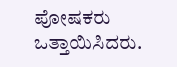ಪೋಷಕರು ಒತ್ತಾಯಿಸಿದರು.